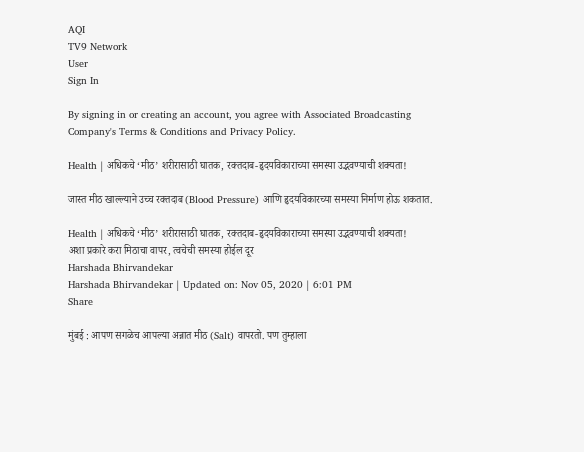AQI
TV9 Network
User
Sign In

By signing in or creating an account, you agree with Associated Broadcasting Company's Terms & Conditions and Privacy Policy.

Health | अधिकचे ‘मीठ’ शरीरासाठी घातक, रक्तदाब-हृदयविकाराच्या समस्या उद्भवण्याची शक्यता!

जास्त मीठ खाल्ल्याने उच्च रक्तदाब (Blood Pressure) आणि हृदयविकारच्या समस्या निर्माण होऊ शकतात.

Health | अधिकचे ‘मीठ’ शरीरासाठी घातक, रक्तदाब-हृदयविकाराच्या समस्या उद्भवण्याची शक्यता!
अशा प्रकारे करा मिठाचा वापर, त्वचेची समस्या होईल दूर
Harshada Bhirvandekar
Harshada Bhirvandekar | Updated on: Nov 05, 2020 | 6:01 PM
Share

मुंबई : आपण सगळेच आपल्या अन्नात मीठ (Salt) वापरतो. पण तुम्हाला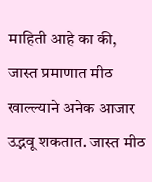माहिती आहे का की, जास्त प्रमाणात मीठ खाल्ल्याने अनेक आजार उद्भवू शकतात. जास्त मीठ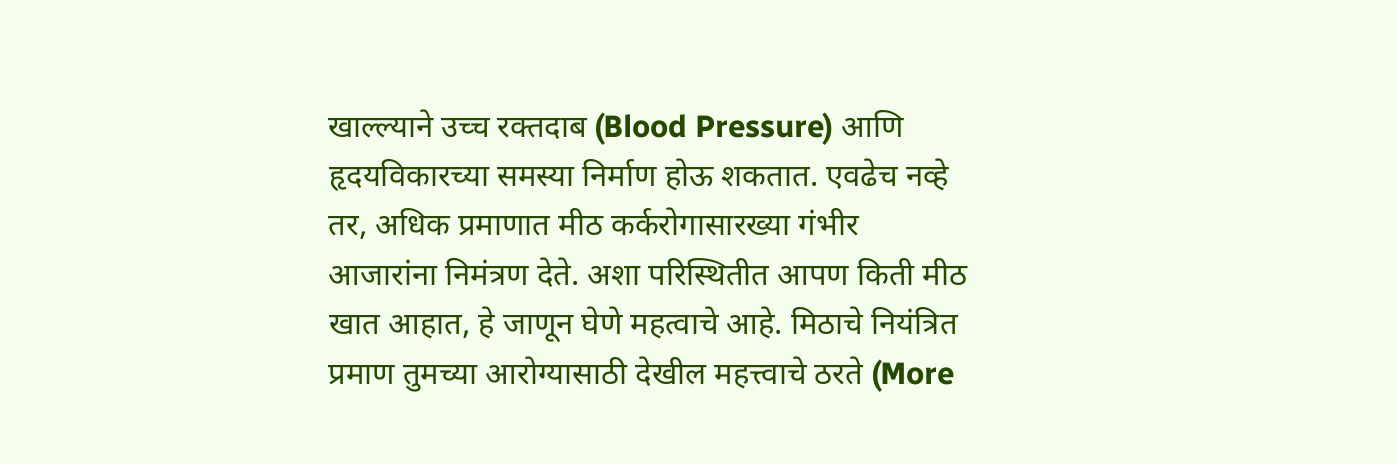खाल्ल्याने उच्च रक्तदाब (Blood Pressure) आणि हृदयविकारच्या समस्या निर्माण होऊ शकतात. एवढेच नव्हे तर, अधिक प्रमाणात मीठ कर्करोगासारख्या गंभीर आजारांना निमंत्रण देते. अशा परिस्थितीत आपण किती मीठ खात आहात, हे जाणून घेणे महत्वाचे आहे. मिठाचे नियंत्रित प्रमाण तुमच्या आरोग्यासाठी देखील महत्त्वाचे ठरते (More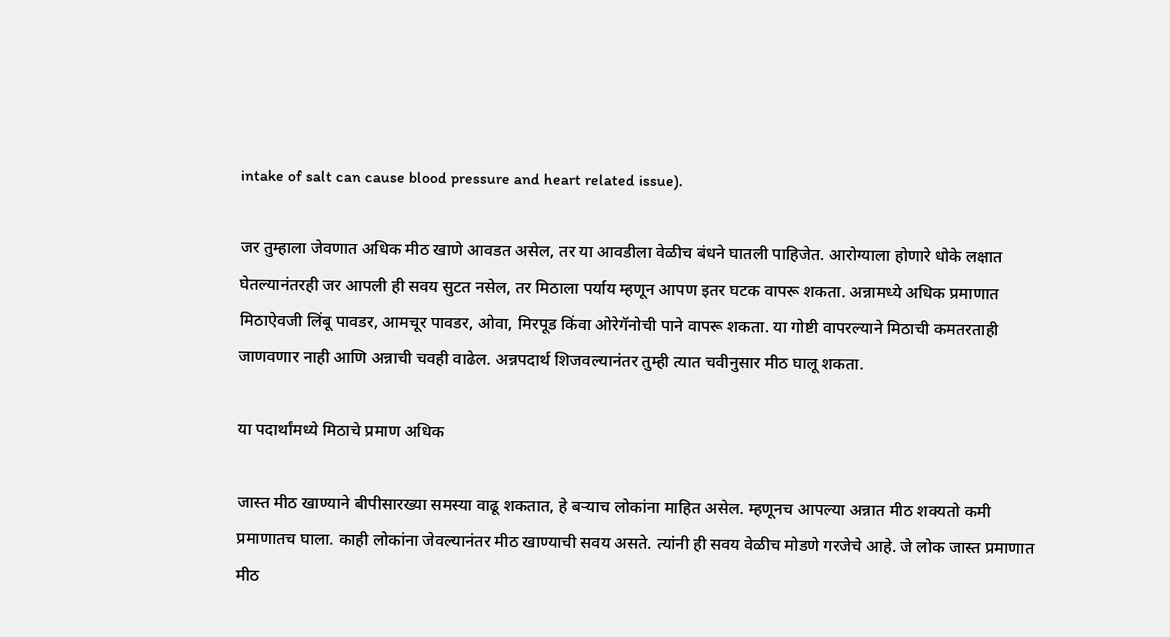intake of salt can cause blood pressure and heart related issue).

जर तुम्हाला जेवणात अधिक मीठ खाणे आवडत असेल, तर या आवडीला वेळीच बंधने घातली पाहिजेत. आरोग्याला होणारे धोके लक्षात घेतल्यानंतरही जर आपली ही सवय सुटत नसेल, तर मिठाला पर्याय म्हणून आपण इतर घटक वापरू शकता. अन्नामध्ये अधिक प्रमाणात मिठाऐवजी लिंबू पावडर, आमचूर पावडर, ओवा, मिरपूड किंवा ओरेगॅनोची पाने वापरू शकता. या गोष्टी वापरल्याने मिठाची कमतरताही जाणवणार नाही आणि अन्नाची चवही वाढेल. अन्नपदार्थ शिजवल्यानंतर तुम्ही त्यात चवीनुसार मीठ घालू शकता.

या पदार्थांमध्ये मिठाचे प्रमाण अधिक

जास्त मीठ खाण्याने बीपीसारख्या समस्या वाढू शकतात, हे बर्‍याच लोकांना माहित असेल. म्हणूनच आपल्या अन्नात मीठ शक्यतो कमी प्रमाणातच घाला. काही लोकांना जेवल्यानंतर मीठ खाण्याची सवय असते. त्यांनी ही सवय वेळीच मोडणे गरजेचे आहे. जे लोक जास्त प्रमाणात मीठ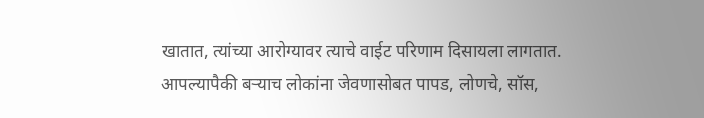खातात, त्यांच्या आरोग्यावर त्याचे वाईट परिणाम दिसायला लागतात. आपल्यापैकी बऱ्याच लोकांना जेवणासोबत पापड, लोणचे, सॉस,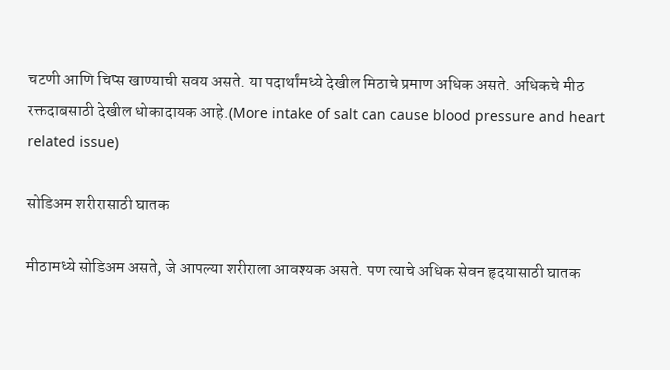चटणी आणि चिप्स खाण्याची सवय असते. या पदार्थांमध्ये देखील मिठाचे प्रमाण अधिक असते. अधिकचे मीठ रक्तदाबसाठी देखील धोकादायक आहे.(More intake of salt can cause blood pressure and heart related issue)

सोडिअम शरीरासाठी घातक

मीठामध्ये सोडिअम असते, जे आपल्या शरीराला आवश्यक असते. पण त्याचे अधिक सेवन हृदयासाठी घातक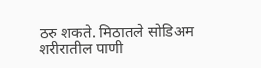ठरु शकते. मिठातले सोडिअम शरीरातील पाणी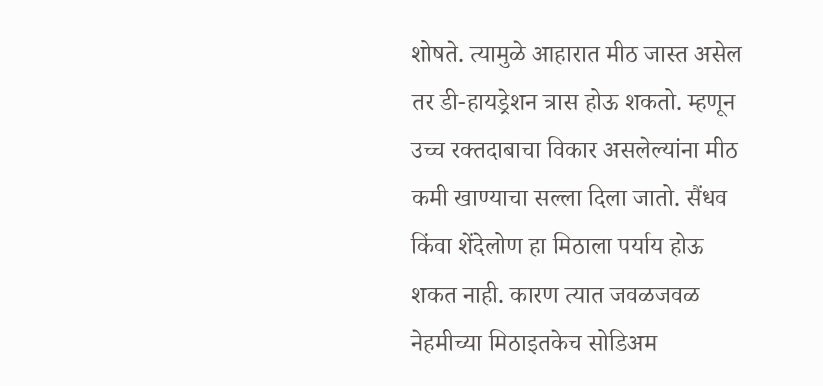शोषते. त्यामुळे आहारात मीठ जास्त असेल तर डी-हायड्रेशन त्रास होऊ शकतो. म्हणून उच्च रक्तदाबाचा विकार असलेल्यांना मीठ कमी खाण्याचा सल्ला दिला जातो. सैंधव किंवा शेंदेलोण हा मिठाला पर्याय होऊ शकत नाही. कारण त्यात जवळजवळ नेहमीच्या मिठाइतकेच सोडिअम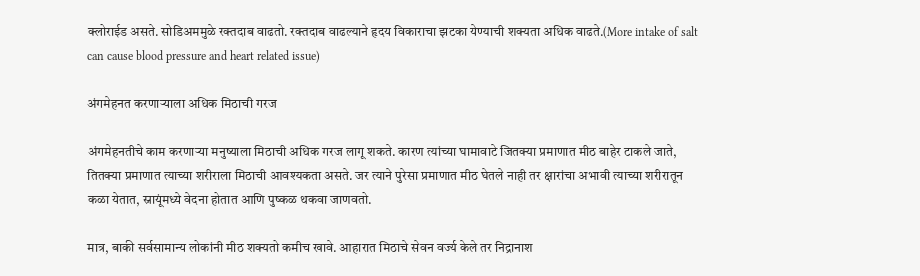क्लोराईड असते. सोडिअममुळे रक्तदाब वाढतो. रक्तदाब वाढल्याने हृदय विकाराचा झटका येण्याची शक्यता अधिक वाढते.(More intake of salt can cause blood pressure and heart related issue)

अंगमेहनत करणाऱ्याला अधिक मिठाची गरज

अंगमेहनतीचे काम करणाऱ्या मनुष्याला मिठाची अधिक गरज लागू शकते. कारण त्यांच्या घामावाटे जितक्या प्रमाणात मीठ बाहेर टाकले जाते, तितक्या प्रमाणात त्याच्या शरीराला मिठाची आवश्यकता असते. जर त्याने पुरेसा प्रमाणात मीठ घेतले नाही तर क्षारांचा अभावी त्याच्या शरीरातून कळा येतात, स्नायूंमध्ये वेदना होतात आणि पुष्कळ थकवा जाणवतो.

मात्र, बाकी सर्वसामान्य लोकांनी मीठ शक्यतो कमीच खावे. आहारात मिठाचे सेवन वर्ज्य केले तर निद्रानाश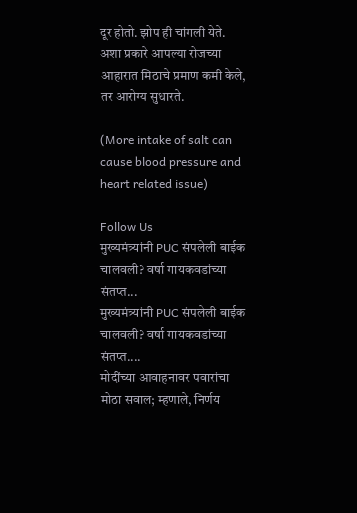दूर होतो. झोप ही चांगली येते. अशा प्रकारे आपल्या रोजच्या आहारात मिठाचे प्रमाण कमी केले, तर आरोग्य सुधारते.

(More intake of salt can cause blood pressure and heart related issue)

Follow Us
मुख्यमंत्र्यांनी PUC संपलेली बाईक चालवली? वर्षा गायकवडांच्या संतप्त...
मुख्यमंत्र्यांनी PUC संपलेली बाईक चालवली? वर्षा गायकवडांच्या संतप्त....
मोदींच्या आवाहनावर पवारांचा मोठा सवाल; म्हणाले, निर्णय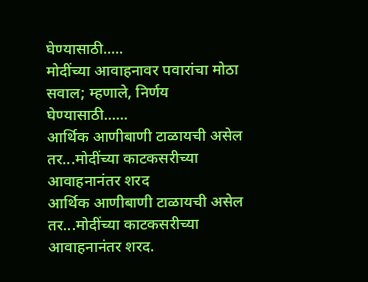घेण्यासाठी.....
मोदींच्या आवाहनावर पवारांचा मोठा सवाल; म्हणाले, निर्णय घेण्यासाठी......
आर्थिक आणीबाणी टाळायची असेल तर...मोदींच्या काटकसरीच्या आवाहनानंतर शरद
आर्थिक आणीबाणी टाळायची असेल तर...मोदींच्या काटकसरीच्या आवाहनानंतर शरद.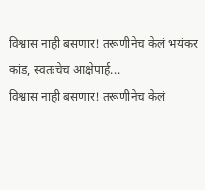विश्वास नाही बसणार! तरूणीनेच केलं भयंकर कांड, स्वतःचेच आक्षेपार्ह...
विश्वास नाही बसणार! तरूणीनेच केलं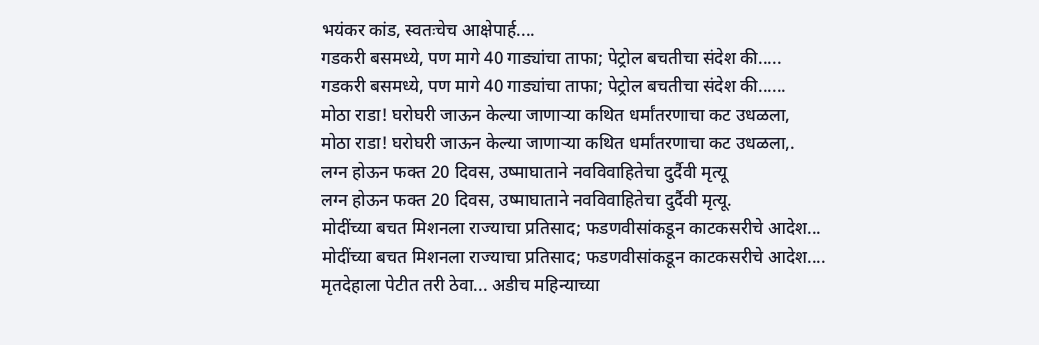भयंकर कांड, स्वतःचेच आक्षेपार्ह....
गडकरी बसमध्ये, पण मागे 40 गाड्यांचा ताफा; पेट्रोल बचतीचा संदेश की.....
गडकरी बसमध्ये, पण मागे 40 गाड्यांचा ताफा; पेट्रोल बचतीचा संदेश की......
मोठा राडा! घरोघरी जाऊन केल्या जाणाऱ्या कथित धर्मांतरणाचा कट उधळला,
मोठा राडा! घरोघरी जाऊन केल्या जाणाऱ्या कथित धर्मांतरणाचा कट उधळला,.
लग्न होऊन फक्त 20 दिवस, उष्माघाताने नवविवाहितेचा दुर्दैवी मृत्यू
लग्न होऊन फक्त 20 दिवस, उष्माघाताने नवविवाहितेचा दुर्दैवी मृत्यू.
मोदींच्या बचत मिशनला राज्याचा प्रतिसाद; फडणवीसांकडून काटकसरीचे आदेश...
मोदींच्या बचत मिशनला राज्याचा प्रतिसाद; फडणवीसांकडून काटकसरीचे आदेश....
मृतदेहाला पेटीत तरी ठेवा... अडीच महिन्याच्या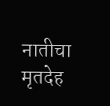नातीचा मृतदेह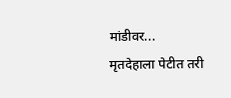मांडीवर...
मृतदेहाला पेटीत तरी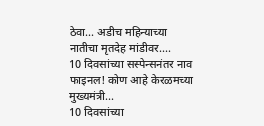ठेवा... अडीच महिन्याच्या नातीचा मृतदेह मांडीवर....
10 दिवसांच्या सस्पेन्सनंतर नाव फाइनल! कोण आहे केरळमच्या मुख्यमंत्री...
10 दिवसांच्या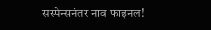सस्पेन्सनंतर नाव फाइनल!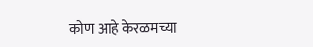कोण आहे केरळमच्या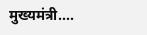मुख्यमंत्री....